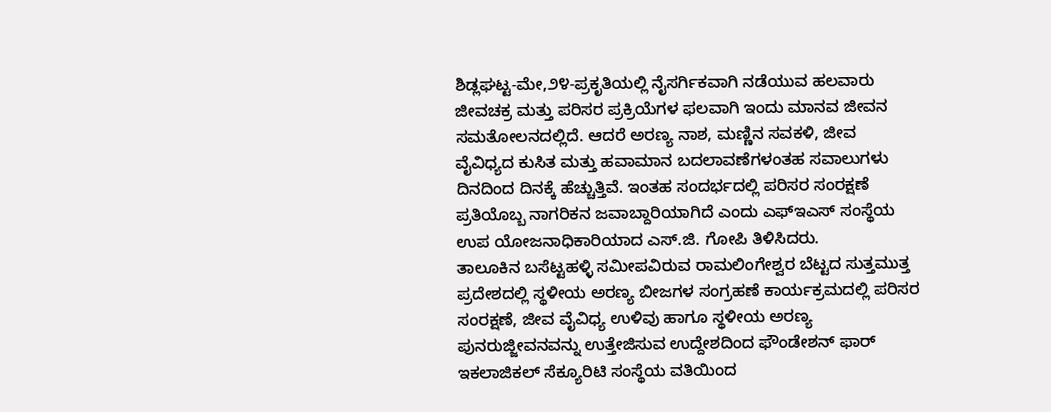ಶಿಡ್ಲಘಟ್ಟ-ಮೇ,೨೪-ಪ್ರಕೃತಿಯಲ್ಲಿ ನೈಸರ್ಗಿಕವಾಗಿ ನಡೆಯುವ ಹಲವಾರು ಜೀವಚಕ್ರ ಮತ್ತು ಪರಿಸರ ಪ್ರಕ್ರಿಯೆಗಳ ಫಲವಾಗಿ ಇಂದು ಮಾನವ ಜೀವನ ಸಮತೋಲನದಲ್ಲಿದೆ. ಆದರೆ ಅರಣ್ಯ ನಾಶ, ಮಣ್ಣಿನ ಸವಕಳಿ, ಜೀವ ವೈವಿಧ್ಯದ ಕುಸಿತ ಮತ್ತು ಹವಾಮಾನ ಬದಲಾವಣೆಗಳಂತಹ ಸವಾಲುಗಳು ದಿನದಿಂದ ದಿನಕ್ಕೆ ಹೆಚ್ಚುತ್ತಿವೆ. ಇಂತಹ ಸಂದರ್ಭದಲ್ಲಿ ಪರಿಸರ ಸಂರಕ್ಷಣೆ ಪ್ರತಿಯೊಬ್ಬ ನಾಗರಿಕನ ಜವಾಬ್ದಾರಿಯಾಗಿದೆ ಎಂದು ಎಫ್ಇಎಸ್ ಸಂಸ್ಥೆಯ ಉಪ ಯೋಜನಾಧಿಕಾರಿಯಾದ ಎಸ್.ಜಿ. ಗೋಪಿ ತಿಳಿಸಿದರು.
ತಾಲೂಕಿನ ಬಸೆಟ್ಟಹಳ್ಳಿ ಸಮೀಪವಿರುವ ರಾಮಲಿಂಗೇಶ್ವರ ಬೆಟ್ಟದ ಸುತ್ತಮುತ್ತ ಪ್ರದೇಶದಲ್ಲಿ ಸ್ಥಳೀಯ ಅರಣ್ಯ ಬೀಜಗಳ ಸಂಗ್ರಹಣೆ ಕಾರ್ಯಕ್ರಮದಲ್ಲಿ ಪರಿಸರ ಸಂರಕ್ಷಣೆ, ಜೀವ ವೈವಿಧ್ಯ ಉಳಿವು ಹಾಗೂ ಸ್ಥಳೀಯ ಅರಣ್ಯ ಪುನರುಜ್ಜೀವನವನ್ನು ಉತ್ತೇಜಿಸುವ ಉದ್ದೇಶದಿಂದ ಫೌಂಡೇಶನ್ ಫಾರ್ ಇಕಲಾಜಿಕಲ್ ಸೆಕ್ಯೂರಿಟಿ ಸಂಸ್ಥೆಯ ವತಿಯಿಂದ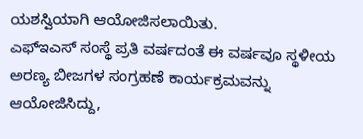ಯಶಸ್ವಿಯಾಗಿ ಆಯೋಜಿಸಲಾಯಿತು.
ಎಫ್ಇಎಸ್ ಸಂಸ್ಥೆ ಪ್ರತಿ ವರ್ಷದಂತೆ ಈ ವರ್ಷವೂ ಸ್ಥಳೀಯ ಅರಣ್ಯ ಬೀಜಗಳ ಸಂಗ್ರಹಣೆ ಕಾರ್ಯಕ್ರಮವನ್ನು ಆಯೋಜಿಸಿದ್ದು,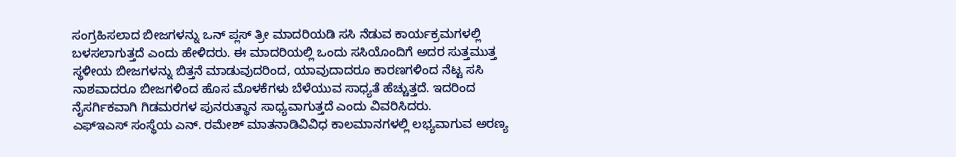ಸಂಗ್ರಹಿಸಲಾದ ಬೀಜಗಳನ್ನು ಒನ್ ಪ್ಲಸ್ ತ್ರೀ ಮಾದರಿಯಡಿ ಸಸಿ ನೆಡುವ ಕಾರ್ಯಕ್ರಮಗಳಲ್ಲಿ ಬಳಸಲಾಗುತ್ತದೆ ಎಂದು ಹೇಳಿದರು. ಈ ಮಾದರಿಯಲ್ಲಿ ಒಂದು ಸಸಿಯೊಂದಿಗೆ ಅದರ ಸುತ್ತಮುತ್ತ ಸ್ಥಳೀಯ ಬೀಜಗಳನ್ನು ಬಿತ್ತನೆ ಮಾಡುವುದರಿಂದ, ಯಾವುದಾದರೂ ಕಾರಣಗಳಿಂದ ನೆಟ್ಟ ಸಸಿ ನಾಶವಾದರೂ ಬೀಜಗಳಿಂದ ಹೊಸ ಮೊಳಕೆಗಳು ಬೆಳೆಯುವ ಸಾಧ್ಯತೆ ಹೆಚ್ಚುತ್ತದೆ. ಇದರಿಂದ ನೈಸರ್ಗಿಕವಾಗಿ ಗಿಡಮರಗಳ ಪುನರುತ್ಥಾನ ಸಾಧ್ಯವಾಗುತ್ತದೆ ಎಂದು ವಿವರಿಸಿದರು.
ಎಫ್ಇಎಸ್ ಸಂಸ್ಥೆಯ ಎನ್. ರಮೇಶ್ ಮಾತನಾಡಿವಿವಿಧ ಕಾಲಮಾನಗಳಲ್ಲಿ ಲಭ್ಯವಾಗುವ ಅರಣ್ಯ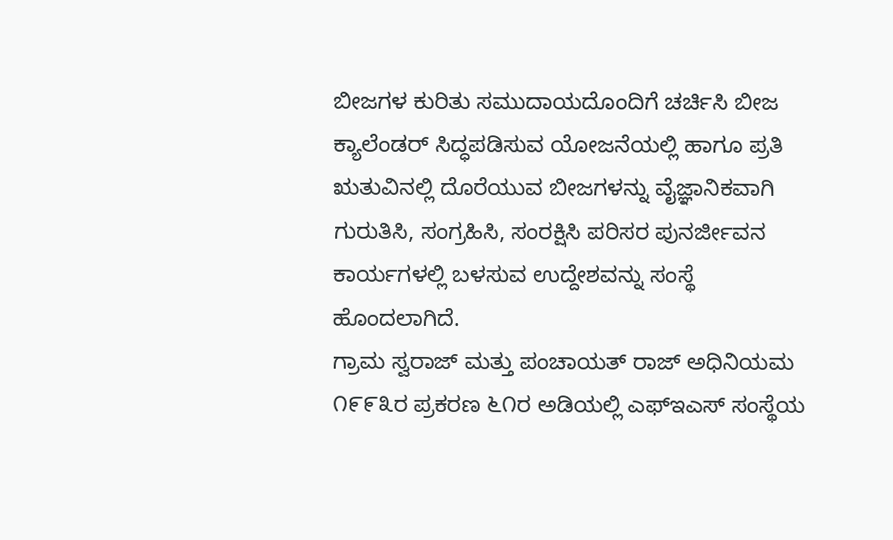ಬೀಜಗಳ ಕುರಿತು ಸಮುದಾಯದೊಂದಿಗೆ ಚರ್ಚಿಸಿ ಬೀಜ ಕ್ಯಾಲೆಂಡರ್ ಸಿದ್ಧಪಡಿಸುವ ಯೋಜನೆಯಲ್ಲಿ ಹಾಗೂ ಪ್ರತಿ ಋತುವಿನಲ್ಲಿ ದೊರೆಯುವ ಬೀಜಗಳನ್ನು ವೈಜ್ಞಾನಿಕವಾಗಿ ಗುರುತಿಸಿ, ಸಂಗ್ರಹಿಸಿ, ಸಂರಕ್ಷಿಸಿ ಪರಿಸರ ಪುನರ್ಜೀವನ ಕಾರ್ಯಗಳಲ್ಲಿ ಬಳಸುವ ಉದ್ದೇಶವನ್ನು ಸಂಸ್ಥೆ ಹೊಂದಲಾಗಿದೆ.
ಗ್ರಾಮ ಸ್ವರಾಜ್ ಮತ್ತು ಪಂಚಾಯತ್ ರಾಜ್ ಅಧಿನಿಯಮ ೧೯೯೩ರ ಪ್ರಕರಣ ೬೧ರ ಅಡಿಯಲ್ಲಿ ಎಫ್ಇಎಸ್ ಸಂಸ್ಥೆಯ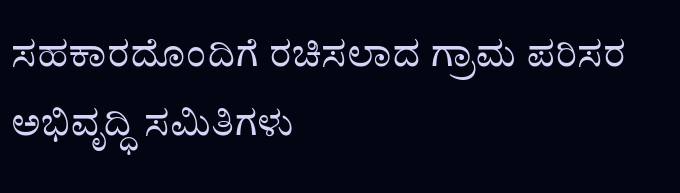ಸಹಕಾರದೊಂದಿಗೆ ರಚಿಸಲಾದ ಗ್ರಾಮ ಪರಿಸರ ಅಭಿವೃದ್ಧಿ ಸಮಿತಿಗಳು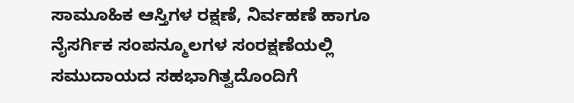ಸಾಮೂಹಿಕ ಆಸ್ತಿಗಳ ರಕ್ಷಣೆ, ನಿರ್ವಹಣೆ ಹಾಗೂ ನೈಸರ್ಗಿಕ ಸಂಪನ್ಮೂಲಗಳ ಸಂರಕ್ಷಣೆಯಲ್ಲಿ ಸಮುದಾಯದ ಸಹಭಾಗಿತ್ವದೊಂದಿಗೆ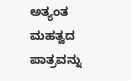ಅತ್ಯಂತ ಮಹತ್ವದ ಪಾತ್ರವನ್ನು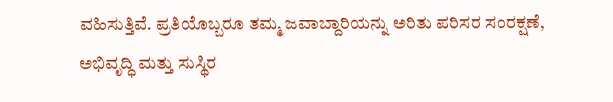ವಹಿಸುತ್ತಿವೆ. ಪ್ರತಿಯೊಬ್ಬರೂ ತಮ್ಮ ಜವಾಬ್ದಾರಿಯನ್ನು ಅರಿತು ಪರಿಸರ ಸಂರಕ್ಷಣೆ, ಅಭಿವೃದ್ಧಿ ಮತ್ತು ಸುಸ್ಥಿರ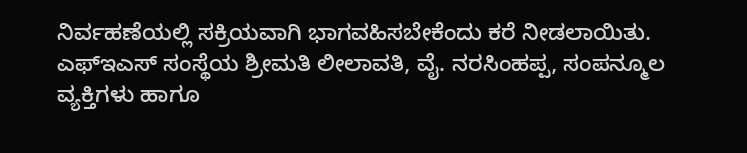ನಿರ್ವಹಣೆಯಲ್ಲಿ ಸಕ್ರಿಯವಾಗಿ ಭಾಗವಹಿಸಬೇಕೆಂದು ಕರೆ ನೀಡಲಾಯಿತು.
ಎಫ್ಇಎಸ್ ಸಂಸ್ಥೆಯ ಶ್ರೀಮತಿ ಲೀಲಾವತಿ, ವೈ. ನರಸಿಂಹಪ್ಪ, ಸಂಪನ್ಮೂಲ ವ್ಯಕ್ತಿಗಳು ಹಾಗೂ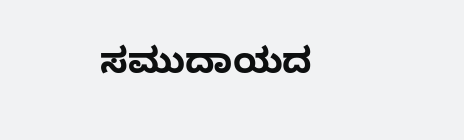ಸಮುದಾಯದ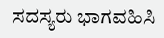ಸದಸ್ಯರು ಭಾಗವಹಿಸಿ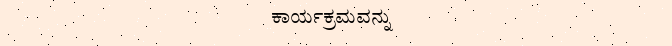ಕಾರ್ಯಕ್ರಮವನ್ನು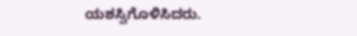ಯಶಸ್ವಿಗೊಳಿಸಿದರು.